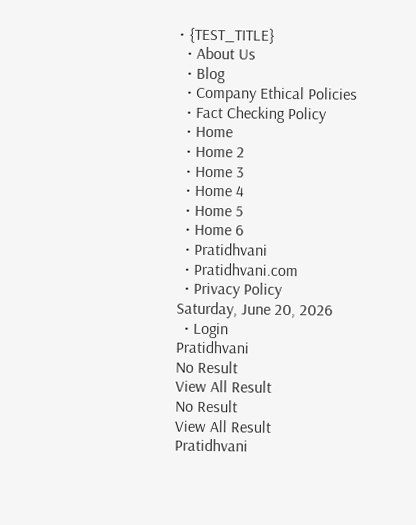• {TEST_TITLE}
  • About Us
  • Blog
  • Company Ethical Policies
  • Fact Checking Policy
  • Home
  • Home 2
  • Home 3
  • Home 4
  • Home 5
  • Home 6
  • Pratidhvani
  • Pratidhvani.com
  • Privacy Policy
Saturday, June 20, 2026
  • Login
Pratidhvani
No Result
View All Result
No Result
View All Result
Pratidhvani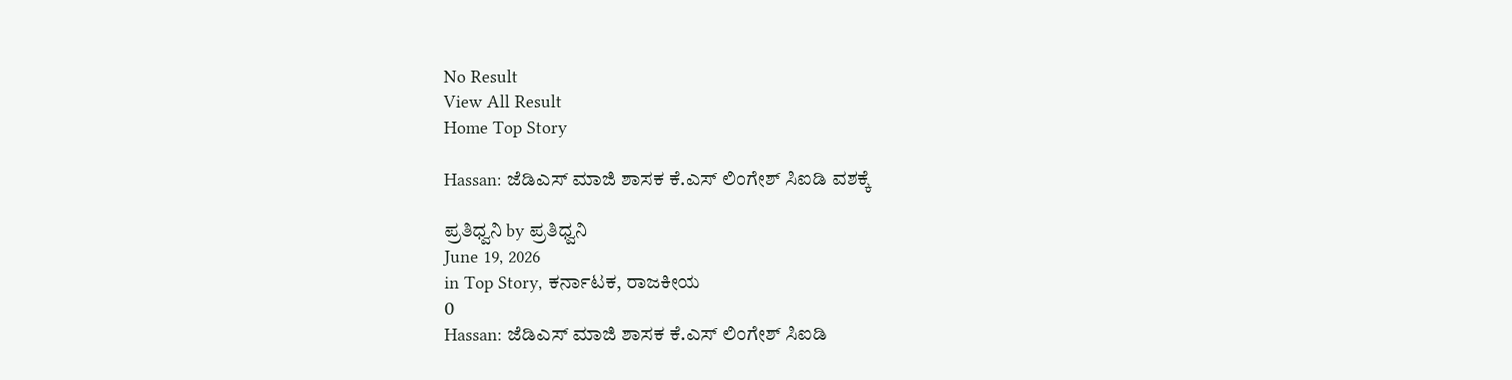No Result
View All Result
Home Top Story

Hassan: ಜೆಡಿಎಸ್‌ ಮಾಜಿ ಶಾಸಕ ಕೆ.ಎಸ್ ಲಿಂಗೇಶ್ ಸಿಐಡಿ ವಶಕ್ಕೆ

ಪ್ರತಿಧ್ವನಿ by ಪ್ರತಿಧ್ವನಿ
June 19, 2026
in Top Story, ಕರ್ನಾಟಕ, ರಾಜಕೀಯ
0
Hassan: ಜೆಡಿಎಸ್‌ ಮಾಜಿ ಶಾಸಕ ಕೆ.ಎಸ್ ಲಿಂಗೇಶ್ ಸಿಐಡಿ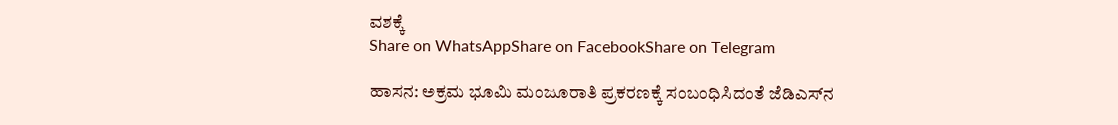ವಶಕ್ಕೆ
Share on WhatsAppShare on FacebookShare on Telegram

ಹಾಸನ: ಅಕ್ರಮ ಭೂಮಿ ಮಂಜೂರಾತಿ ಪ್ರಕರಣಕ್ಕೆ ಸಂಬಂಧಿಸಿದಂತೆ ಜೆಡಿಎಸ್‌ನ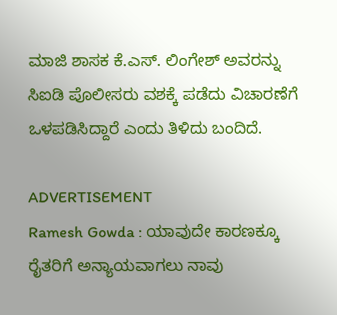ಮಾಜಿ ಶಾಸಕ ಕೆ.ಎಸ್. ಲಿಂಗೇಶ್ ಅವರನ್ನು ಸಿಐಡಿ ಪೊಲೀಸರು ವಶಕ್ಕೆ ಪಡೆದು ವಿಚಾರಣೆಗೆ ಒಳಪಡಿಸಿದ್ದಾರೆ ಎಂದು ತಿಳಿದು ಬಂದಿದೆ.

ADVERTISEMENT
Ramesh Gowda : ಯಾವುದೇ ಕಾರಣಕ್ಕೂ ರೈತರಿಗೆ ಅನ್ಯಾಯವಾಗಲು ನಾವು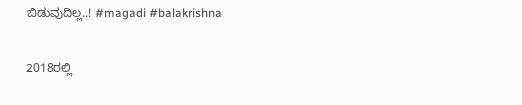ಬಿಡುವುದಿಲ್ಲ..! #magadi #balakrishna

2018ರಲ್ಲಿ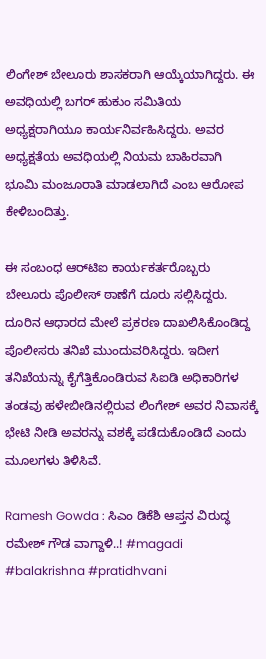ಲಿಂಗೇಶ್ ಬೇಲೂರು ಶಾಸಕರಾಗಿ ಆಯ್ಕೆಯಾಗಿದ್ದರು. ಈ ಅವಧಿಯಲ್ಲಿ ಬಗರ್ ಹುಕುಂ ಸಮಿತಿಯ ಅಧ್ಯಕ್ಷರಾಗಿಯೂ ಕಾರ್ಯನಿರ್ವಹಿಸಿದ್ದರು. ಅವರ ಅಧ್ಯಕ್ಷತೆಯ ಅವಧಿಯಲ್ಲಿ ನಿಯಮ ಬಾಹಿರವಾಗಿ ಭೂಮಿ ಮಂಜೂರಾತಿ ಮಾಡಲಾಗಿದೆ ಎಂಬ ಆರೋಪ ಕೇಳಿಬಂದಿತ್ತು.

ಈ ಸಂಬಂಧ ಆರ್‌ಟಿಐ ಕಾರ್ಯಕರ್ತರೊಬ್ಬರು ಬೇಲೂರು ಪೊಲೀಸ್ ಠಾಣೆಗೆ ದೂರು ಸಲ್ಲಿಸಿದ್ದರು. ದೂರಿನ ಆಧಾರದ ಮೇಲೆ ಪ್ರಕರಣ ದಾಖಲಿಸಿಕೊಂಡಿದ್ದ ಪೊಲೀಸರು ತನಿಖೆ ಮುಂದುವರಿಸಿದ್ದರು. ಇದೀಗ ತನಿಖೆಯನ್ನು ಕೈಗೆತ್ತಿಕೊಂಡಿರುವ ಸಿಐಡಿ ಅಧಿಕಾರಿಗಳ ತಂಡವು ಹಳೇಬೀಡಿನಲ್ಲಿರುವ ಲಿಂಗೇಶ್ ಅವರ ನಿವಾಸಕ್ಕೆ ಭೇಟಿ ನೀಡಿ ಅವರನ್ನು ವಶಕ್ಕೆ ಪಡೆದುಕೊಂಡಿದೆ ಎಂದು ಮೂಲಗಳು ತಿಳಿಸಿವೆ.

Ramesh Gowda : ಸಿಎಂ ಡಿಕೆಶಿ ಆಪ್ತನ ವಿರುದ್ಧ ರಮೇಶ್ ಗೌಡ ವಾಗ್ದಾಳಿ..! #magadi #balakrishna #pratidhvani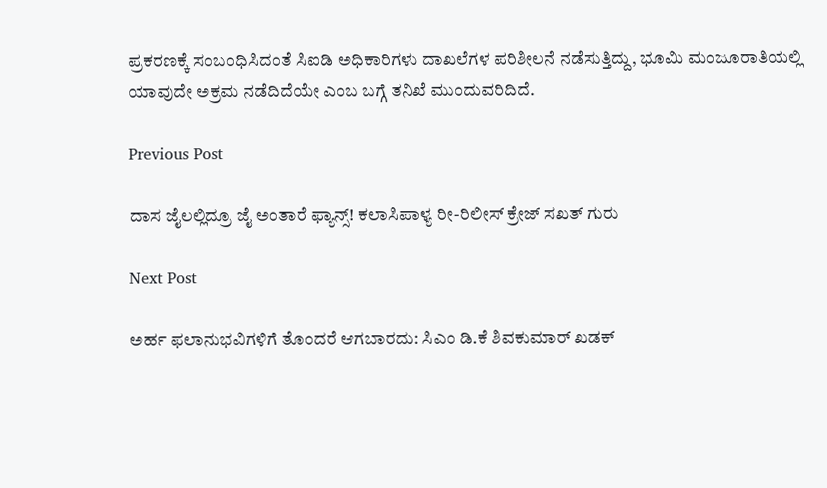ಪ್ರಕರಣಕ್ಕೆ ಸಂಬಂಧಿಸಿದಂತೆ ಸಿಐಡಿ ಅಧಿಕಾರಿಗಳು ದಾಖಲೆಗಳ ಪರಿಶೀಲನೆ ನಡೆಸುತ್ತಿದ್ದು, ಭೂಮಿ ಮಂಜೂರಾತಿಯಲ್ಲಿ ಯಾವುದೇ ಅಕ್ರಮ ನಡೆದಿದೆಯೇ ಎಂಬ ಬಗ್ಗೆ ತನಿಖೆ ಮುಂದುವರಿದಿದೆ.

Previous Post

ದಾಸ ಜೈಲಲ್ಲಿದ್ರೂ ಜೈ ಅಂತಾರೆ ಫ್ಯಾನ್ಸ್! ಕಲಾಸಿಪಾಳ್ಯ ರೀ-ರಿಲೀಸ್‌ ಕ್ರೇಜ್‌ ಸಖತ್‌ ಗುರು

Next Post

ಅರ್ಹ ಫಲಾನುಭವಿಗಳಿಗೆ ತೊಂದರೆ ಆಗಬಾರದು: ಸಿಎಂ ಡಿ.ಕೆ ಶಿವಕುಮಾರ್‌ ಖಡಕ್‌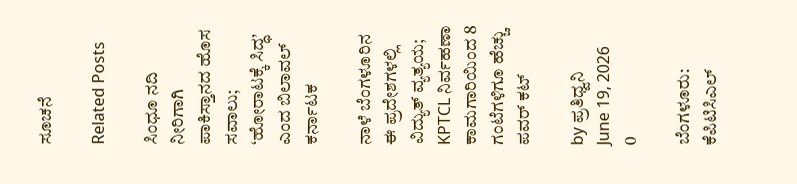ಸೂಚನೆ

Related Posts

ಸಿಂಧೂ ನದಿ ನೀರಿಗಾಗಿ ಪಾಕಿಸ್ತಾನದ ಹೊಸ ಸವಾಲು; ‘ಹೋರಾಟಕ್ಕೆ ಸಿದ್ಧ’ ಎಂದ ಬಿಲಾವಲ್
ಕರ್ನಾಟಕ

ನಾಳೆ ಬೆಂಗಳೂರಿನ ಈ ಪ್ರದೇಶಗಳಲ್ಲಿ ವಿದ್ಯುತ್ ವ್ಯತ್ಯಯ; KPTCL ನಿರ್ವಹಣಾ ಕಾಮಗಾರಿಯಿಂದ 8 ಗಂಟೆಗಳಿಗೂ ಹೆಚ್ಚು ಪವರ್ ಕಟ್

by ಪ್ರತಿಧ್ವನಿ
June 19, 2026
0

ಬೆಂಗಳೂರು: ಕೆಪಿಟಿಸಿಎಲ್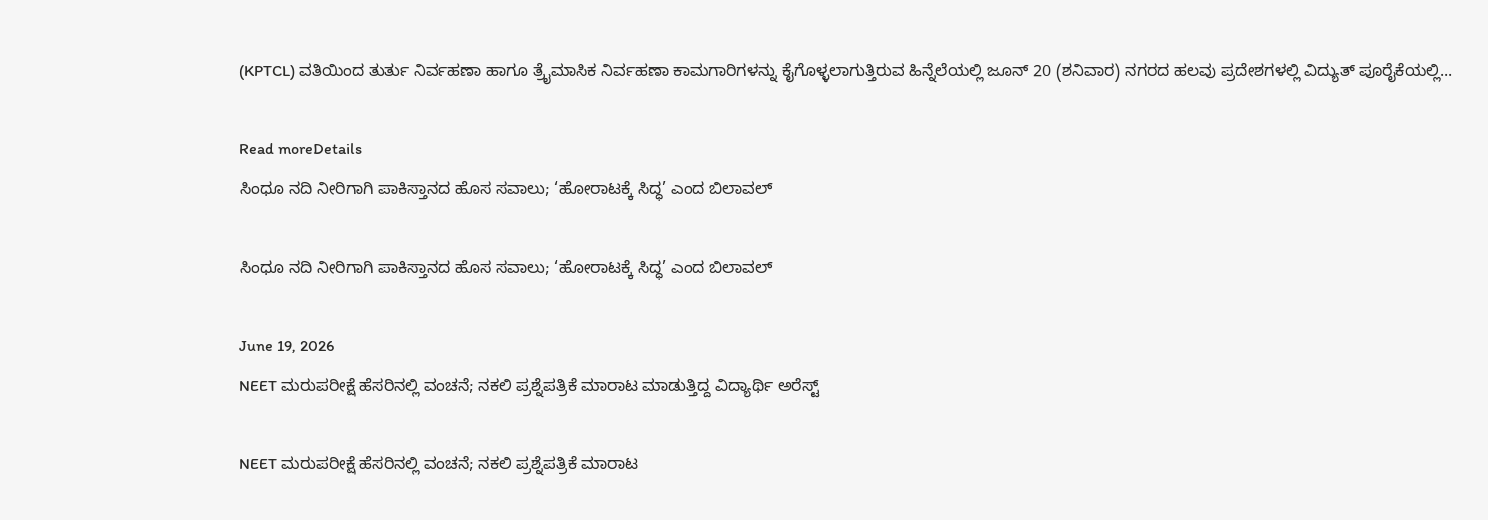(KPTCL) ವತಿಯಿಂದ ತುರ್ತು ನಿರ್ವಹಣಾ ಹಾಗೂ ತ್ರೈಮಾಸಿಕ ನಿರ್ವಹಣಾ ಕಾಮಗಾರಿಗಳನ್ನು ಕೈಗೊಳ್ಳಲಾಗುತ್ತಿರುವ ಹಿನ್ನೆಲೆಯಲ್ಲಿ ಜೂನ್ 20 (ಶನಿವಾರ) ನಗರದ ಹಲವು ಪ್ರದೇಶಗಳಲ್ಲಿ ವಿದ್ಯುತ್ ಪೂರೈಕೆಯಲ್ಲಿ...

Read moreDetails
ಸಿಂಧೂ ನದಿ ನೀರಿಗಾಗಿ ಪಾಕಿಸ್ತಾನದ ಹೊಸ ಸವಾಲು; ‘ಹೋರಾಟಕ್ಕೆ ಸಿದ್ಧ’ ಎಂದ ಬಿಲಾವಲ್

ಸಿಂಧೂ ನದಿ ನೀರಿಗಾಗಿ ಪಾಕಿಸ್ತಾನದ ಹೊಸ ಸವಾಲು; ‘ಹೋರಾಟಕ್ಕೆ ಸಿದ್ಧ’ ಎಂದ ಬಿಲಾವಲ್

June 19, 2026
NEET ಮರುಪರೀಕ್ಷೆ ಹೆಸರಿನಲ್ಲಿ ವಂಚನೆ; ನಕಲಿ ಪ್ರಶ್ನೆಪತ್ರಿಕೆ ಮಾರಾಟ ಮಾಡುತ್ತಿದ್ದ ವಿದ್ಯಾರ್ಥಿ ಅರೆಸ್ಟ್

NEET ಮರುಪರೀಕ್ಷೆ ಹೆಸರಿನಲ್ಲಿ ವಂಚನೆ; ನಕಲಿ ಪ್ರಶ್ನೆಪತ್ರಿಕೆ ಮಾರಾಟ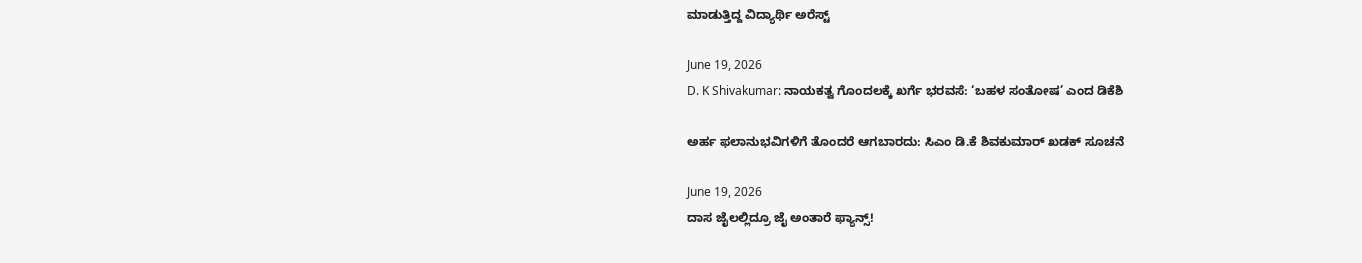ಮಾಡುತ್ತಿದ್ದ ವಿದ್ಯಾರ್ಥಿ ಅರೆಸ್ಟ್

June 19, 2026
D. K Shivakumar: ನಾಯಕತ್ವ ಗೊಂದಲಕ್ಕೆ ಖರ್ಗೆ ಭರವಸೆ: ‘ಬಹಳ ಸಂತೋಷ’ ಎಂದ ಡಿಕೆಶಿ

ಅರ್ಹ ಫಲಾನುಭವಿಗಳಿಗೆ ತೊಂದರೆ ಆಗಬಾರದು: ಸಿಎಂ ಡಿ.ಕೆ ಶಿವಕುಮಾರ್‌ ಖಡಕ್‌ ಸೂಚನೆ

June 19, 2026
ದಾಸ ಜೈಲಲ್ಲಿದ್ರೂ ಜೈ ಅಂತಾರೆ ಫ್ಯಾನ್ಸ್!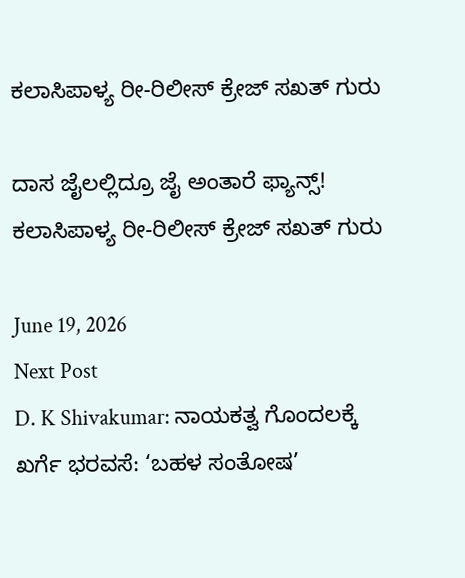ಕಲಾಸಿಪಾಳ್ಯ ರೀ-ರಿಲೀಸ್‌ ಕ್ರೇಜ್‌ ಸಖತ್‌ ಗುರು

ದಾಸ ಜೈಲಲ್ಲಿದ್ರೂ ಜೈ ಅಂತಾರೆ ಫ್ಯಾನ್ಸ್! ಕಲಾಸಿಪಾಳ್ಯ ರೀ-ರಿಲೀಸ್‌ ಕ್ರೇಜ್‌ ಸಖತ್‌ ಗುರು

June 19, 2026
Next Post
D. K Shivakumar: ನಾಯಕತ್ವ ಗೊಂದಲಕ್ಕೆ ಖರ್ಗೆ ಭರವಸೆ: ‘ಬಹಳ ಸಂತೋಷ’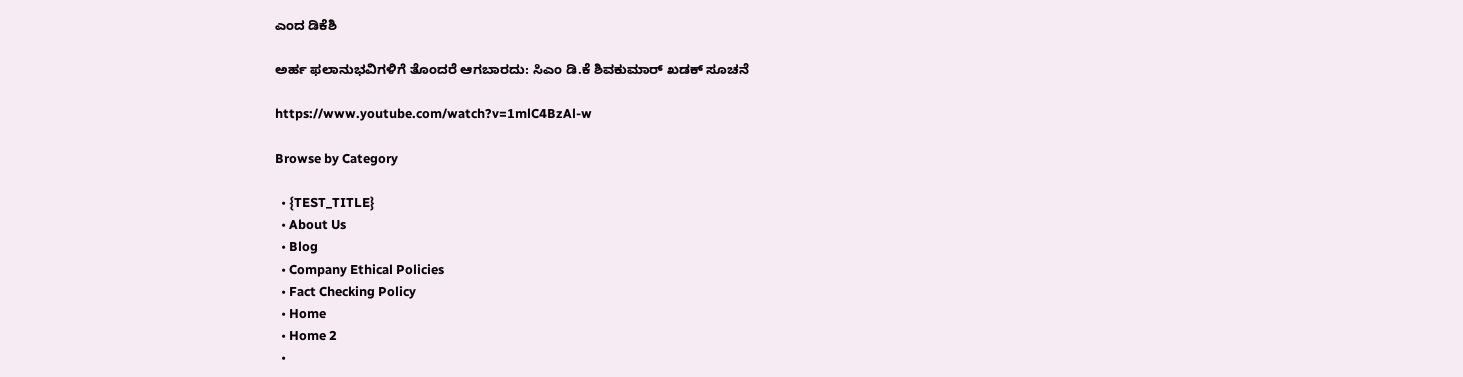ಎಂದ ಡಿಕೆಶಿ

ಅರ್ಹ ಫಲಾನುಭವಿಗಳಿಗೆ ತೊಂದರೆ ಆಗಬಾರದು: ಸಿಎಂ ಡಿ.ಕೆ ಶಿವಕುಮಾರ್‌ ಖಡಕ್‌ ಸೂಚನೆ

https://www.youtube.com/watch?v=1mlC4BzAl-w

Browse by Category

  • {TEST_TITLE}
  • About Us
  • Blog
  • Company Ethical Policies
  • Fact Checking Policy
  • Home
  • Home 2
  •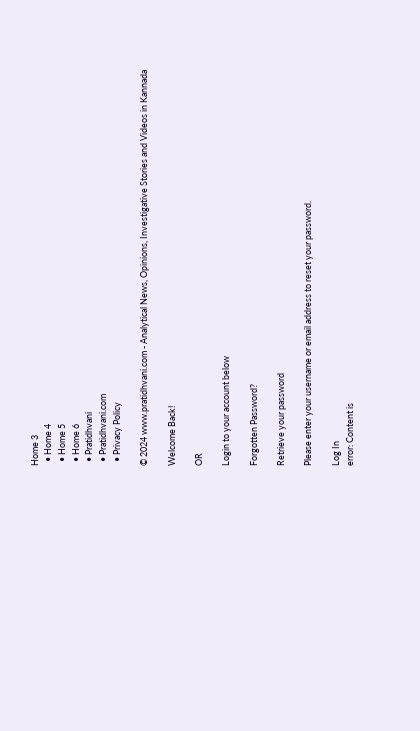Home 3
  • Home 4
  • Home 5
  • Home 6
  • Pratidhvani
  • Pratidhvani.com
  • Privacy Policy

© 2024 www.pratidhvani.com - Analytical News, Opinions, Investigative Stories and Videos in Kannada

Welcome Back!

OR

Login to your account below

Forgotten Password?

Retrieve your password

Please enter your username or email address to reset your password.

Log In
error: Content is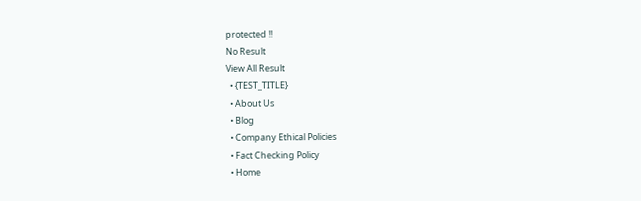protected !!
No Result
View All Result
  • {TEST_TITLE}
  • About Us
  • Blog
  • Company Ethical Policies
  • Fact Checking Policy
  • Home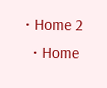• Home 2
  • Home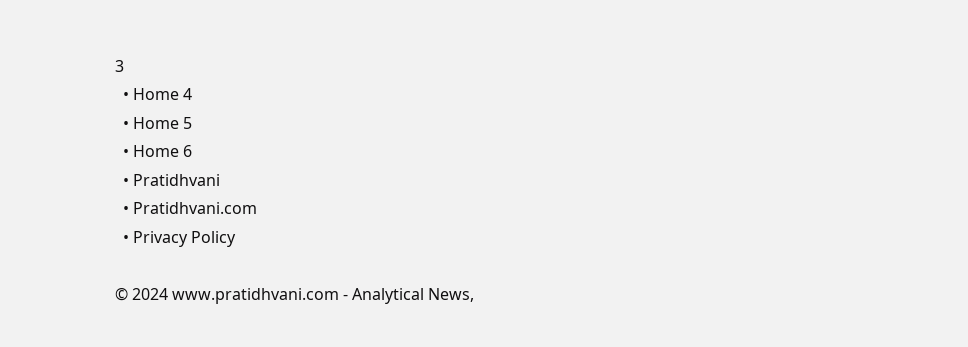3
  • Home 4
  • Home 5
  • Home 6
  • Pratidhvani
  • Pratidhvani.com
  • Privacy Policy

© 2024 www.pratidhvani.com - Analytical News,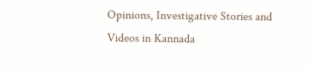Opinions, Investigative Stories and Videos in Kannada